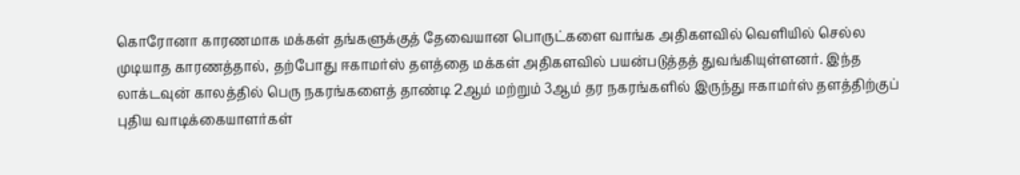கொரோனா காரணமாக மக்கள் தங்களுக்குத் தேவையான பொருட்களை வாங்க அதிகளவில் வெளியில் செல்ல முடியாத காரணத்தால், தற்போது ஈகாமர்ஸ் தளத்தை மக்கள் அதிகளவில் பயன்படுத்தத் துவங்கியுள்ளனர். இந்த லாக்டவுன் காலத்தில் பெரு நகரங்களைத் தாண்டி 2ஆம் மற்றும் 3ஆம் தர நகரங்களில் இருந்து ஈகாமர்ஸ் தளத்திற்குப் புதிய வாடிக்கையாளர்கள்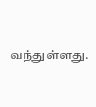வந்துள்ளது.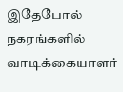இதேபோல் நகரங்களில் வாடிக்கையாளர்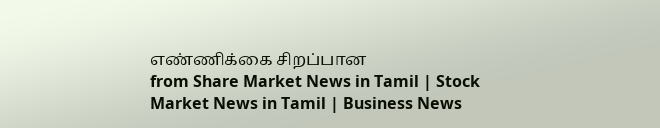எண்ணிக்கை சிறப்பான
from Share Market News in Tamil | Stock Market News in Tamil | Business News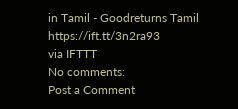in Tamil - Goodreturns Tamil https://ift.tt/3n2ra93
via IFTTT
No comments:
Post a Comment